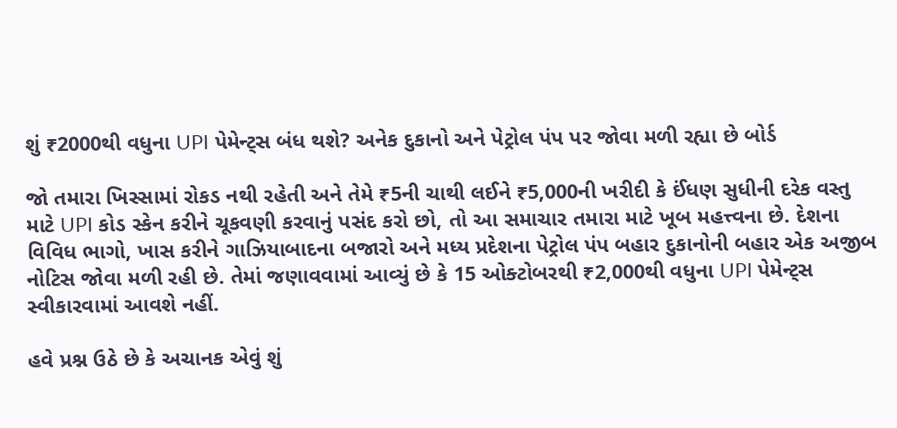શું ₹2000થી વધુના UPI પેમેન્ટ્સ બંધ થશે? અનેક દુકાનો અને પેટ્રોલ પંપ પર જોવા મળી રહ્યા છે બોર્ડ

જો તમારા ખિસ્સામાં રોકડ નથી રહેતી અને તેમે ₹5ની ચાથી લઈને ₹5,000ની ખરીદી કે ઈંધણ સુધીની દરેક વસ્તુ માટે UPI કોડ સ્કેન કરીને ચૂકવણી કરવાનું પસંદ કરો છો, તો આ સમાચાર તમારા માટે ખૂબ મહત્ત્વના છે. દેશના વિવિધ ભાગો, ખાસ કરીને ગાઝિયાબાદના બજારો અને મધ્ય પ્રદેશના પેટ્રોલ પંપ બહાર દુકાનોની બહાર એક અજીબ નોટિસ જોવા મળી રહી છે. તેમાં જણાવવામાં આવ્યું છે કે 15 ઓક્ટોબરથી ₹2,000થી વધુના UPI પેમેન્ટ્સ સ્વીકારવામાં આવશે નહીં.

હવે પ્રશ્ન ઉઠે છે કે અચાનક એવું શું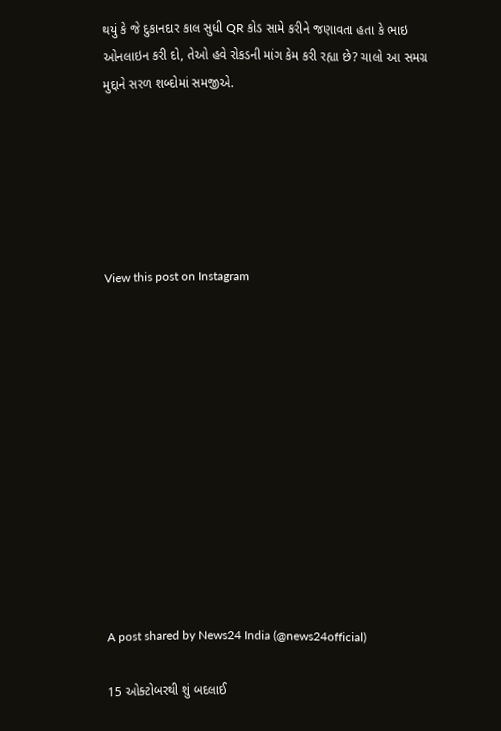થયું કે જે દુકાનદાર કાલ સુધી QR કોડ સામે કરીને જણાવતા હતા કે ભાઇ ઓનલાઇન કરી દો, તેઓ હવે રોકડની માંગ કેમ કરી રહ્યા છે? ચાલો આ સમગ્ર મુદ્દાને સરળ શબ્દોમાં સમજીએ.






View this post on Instagram












A post shared by News24 India (@news24official)

15 ઓક્ટોબરથી શું બદલાઈ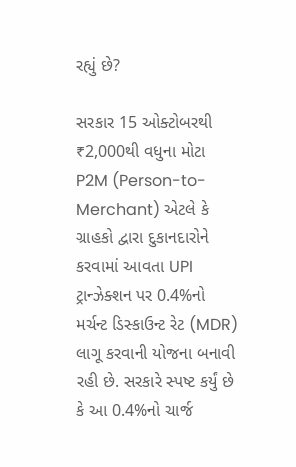રહ્યું છે?

સરકાર 15 ઓક્ટોબરથી ₹2,000થી વધુના મોટા P2M (Person-to-Merchant) એટલે કે ગ્રાહકો દ્વારા દુકાનદારોને કરવામાં આવતા UPI ટ્રાન્ઝેક્શન પર 0.4%નો મર્ચન્ટ ડિસ્કાઉન્ટ રેટ (MDR) લાગૂ કરવાની યોજના બનાવી રહી છે. સરકારે સ્પષ્ટ કર્યું છે કે આ 0.4%નો ચાર્જ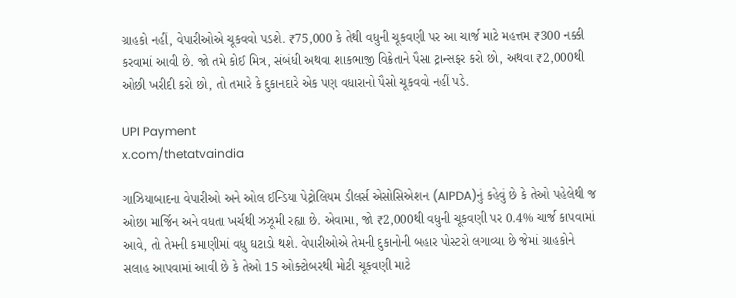ગ્રાહકો નહીં, વેપારીઓએ ચૂકવવો પડશે. ₹75,000 કે તેથી વધુની ચૂકવણી પર આ ચાર્જ માટે મહત્તમ ₹300 નક્કી કરવામાં આવી છે. જો તમે કોઈ મિત્ર, સંબંધી અથવા શાકભાજી વિક્રેતાને પૈસા ટ્રાન્સફર કરો છો, અથવા ₹2,000થી ઓછી ખરીદી કરો છો, તો તમારે કે દુકાનદારે એક પણ વધારાનો પૈસો ચૂકવવો નહીં પડે.

UPI Payment
x.com/thetatvaindia

ગાઝિયાબાદના વેપારીઓ અને ઓલ ઈન્ડિયા પેટ્રોલિયમ ડીલર્સ એસોસિએશન (AIPDA)નું કહેવું છે કે તેઓ પહેલેથી જ ઓછા માર્જિન અને વધતા ખર્ચથી ઝઝૂમી રહ્યા છે. એવામા, જો ₹2,000થી વધુની ચૂકવણી પર 0.4% ચાર્જ કાપવામાં આવે, તો તેમની કમાણીમાં વધુ ઘટાડો થશે. વેપારીઓએ તેમની દુકાનોની બહાર પોસ્ટરો લગાવ્યા છે જેમાં ગ્રાહકોને સલાહ આપવામાં આવી છે કે તેઓ 15 ઓક્ટોબરથી મોટી ચૂકવણી માટે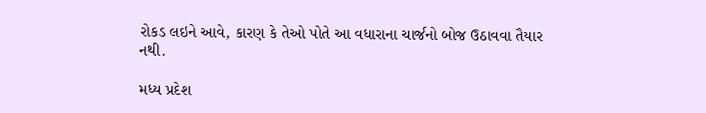રોકડ લઇને આવે, કારણ કે તેઓ પોતે આ વધારાના ચાર્જનો બોજ ઉઠાવવા તૈયાર નથી.

મધ્ય પ્રદેશ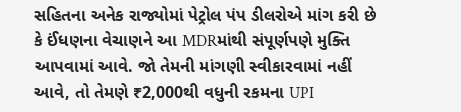સહિતના અનેક રાજ્યોમાં પેટ્રોલ પંપ ડીલરોએ માંગ કરી છે કે ઈંધણના વેચાણને આ MDRમાંથી સંપૂર્ણપણે મુક્તિ આપવામાં આવે. જો તેમની માંગણી સ્વીકારવામાં નહીં આવે, તો તેમણે ₹2,000થી વધુની રકમના UPI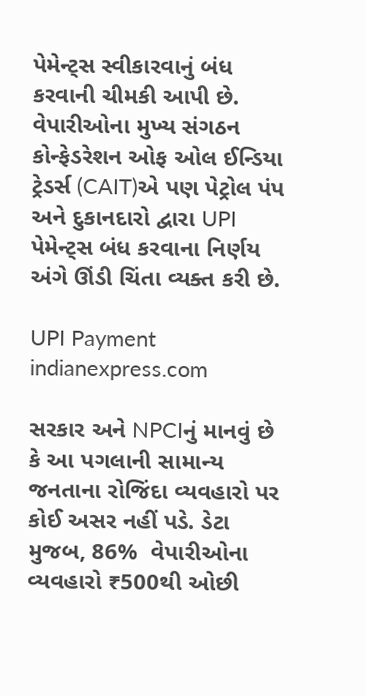પેમેન્ટ્સ સ્વીકારવાનું બંધ કરવાની ચીમકી આપી છે. વેપારીઓના મુખ્ય સંગઠન કોન્ફેડરેશન ઓફ ઓલ ઈન્ડિયા ટ્રેડર્સ (CAIT)એ પણ પેટ્રોલ પંપ અને દુકાનદારો દ્વારા UPI પેમેન્ટ્સ બંધ કરવાના નિર્ણય અંગે ઊંડી ચિંતા વ્યક્ત કરી છે.

UPI Payment
indianexpress.com

સરકાર અને NPCIનું માનવું છે કે આ પગલાની સામાન્ય જનતાના રોજિંદા વ્યવહારો પર કોઈ અસર નહીં પડે. ડેટા મુજબ, 86%  વેપારીઓના વ્યવહારો ₹500થી ઓછી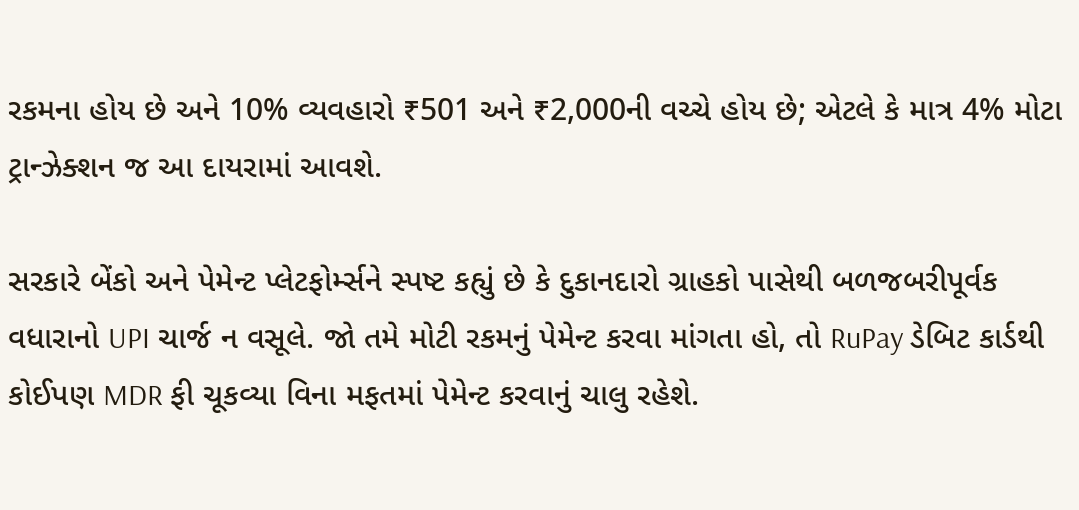રકમના હોય છે અને 10% વ્યવહારો ₹501 અને ₹2,000ની વચ્ચે હોય છે; એટલે કે માત્ર 4% મોટા ટ્રાન્ઝેક્શન જ આ દાયરામાં આવશે.

સરકારે બેંકો અને પેમેન્ટ પ્લેટફોર્મ્સને સ્પષ્ટ કહ્યું છે કે દુકાનદારો ગ્રાહકો પાસેથી બળજબરીપૂર્વક વધારાનો UPI ચાર્જ ન વસૂલે. જો તમે મોટી રકમનું પેમેન્ટ કરવા માંગતા હો, તો RuPay ડેબિટ કાર્ડથી કોઈપણ MDR ફી ચૂકવ્યા વિના મફતમાં પેમેન્ટ કરવાનું ચાલુ રહેશે.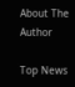About The Author

Top News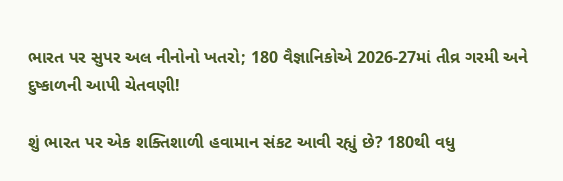ભારત પર સુપર અલ નીનોનો ખતરો; 180 વૈજ્ઞાનિકોએ 2026-27માં તીવ્ર ગરમી અને દુષ્કાળની આપી ચેતવણી!

શું ભારત પર એક શક્તિશાળી હવામાન સંકટ આવી રહ્યું છે? 180થી વધુ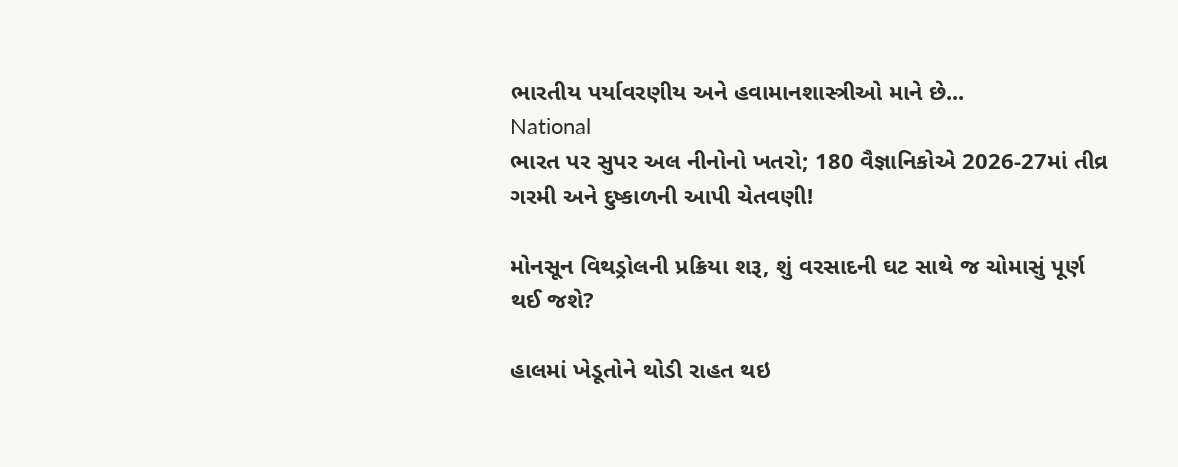ભારતીય પર્યાવરણીય અને હવામાનશાસ્ત્રીઓ માને છે...
National
ભારત પર સુપર અલ નીનોનો ખતરો; 180 વૈજ્ઞાનિકોએ 2026-27માં તીવ્ર ગરમી અને દુષ્કાળની આપી ચેતવણી!

મોનસૂન વિથડ્રોલની પ્રક્રિયા શરૂ, શું વરસાદની ઘટ સાથે જ ચોમાસું પૂર્ણ થઈ જશે?

હાલમાં ખેડૂતોને થોડી રાહત થઇ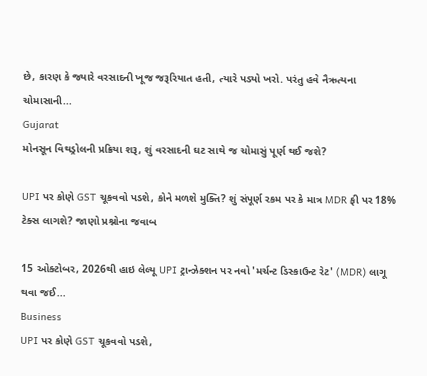છે, કારણ કે જ્યારે વરસાદની ખૂજ જરૂરિયાત હતી, ત્યારે પડ્યો ખરો. પરંતુ હવે નૈઋત્યના ચોમાસાની...
Gujarat
મોનસૂન વિથડ્રોલની પ્રક્રિયા શરૂ, શું વરસાદની ઘટ સાથે જ ચોમાસું પૂર્ણ થઈ જશે?

UPI પર કોણે GST ચૂકવવો પડશે, કોને મળશે મુક્તિ? શું સંપૂર્ણ રકમ પર કે માત્ર MDR ફી પર 18% ટેક્સ લાગશે? જાણો પ્રશ્નોના જવાબ

15 ઓક્ટોબર, 2026થી હાઇ લેલ્યૂ UPI ટ્રાન્ઝેક્શન પર નવો 'મર્ચન્ટ ડિસ્કાઉન્ટ રેટ' (MDR) લાગૂ થવા જઈ...
Business
UPI પર કોણે GST ચૂકવવો પડશે,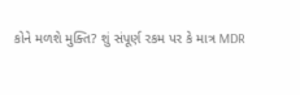કોને મળશે મુક્તિ? શું સંપૂર્ણ રકમ પર કે માત્ર MDR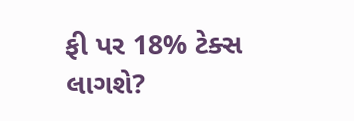ફી પર 18% ટેક્સ લાગશે?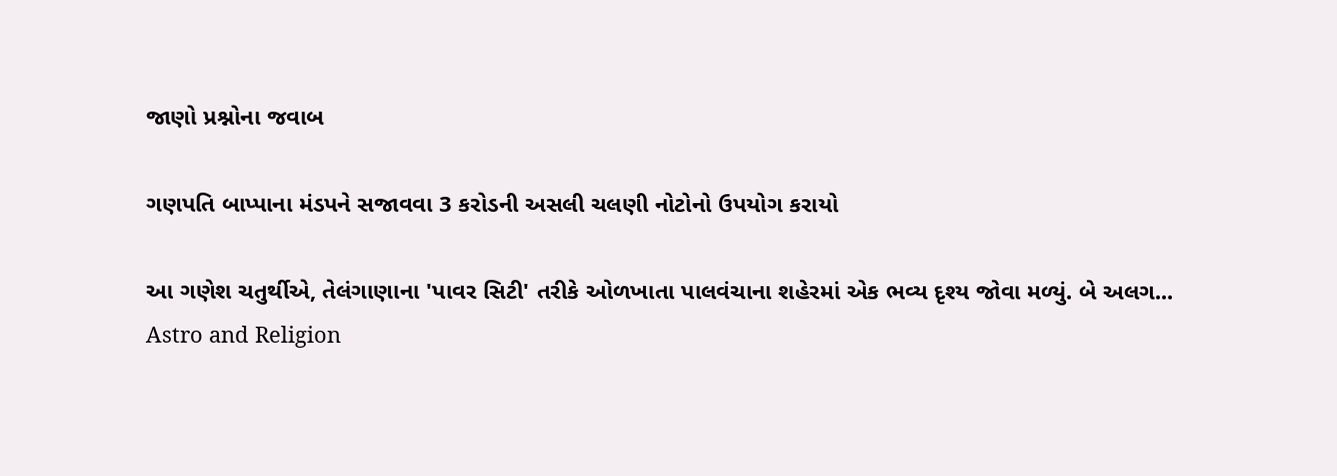જાણો પ્રશ્નોના જવાબ

ગણપતિ બાપ્પાના મંડપને સજાવવા 3 કરોડની અસલી ચલણી નોટોનો ઉપયોગ કરાયો

આ ગણેશ ચતુર્થીએ, તેલંગાણાના 'પાવર સિટી' તરીકે ઓળખાતા પાલવંચાના શહેરમાં એક ભવ્ય દૃશ્ય જોવા મળ્યું. બે અલગ...
Astro and Religion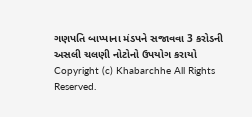ગણપતિ બાપ્પાના મંડપને સજાવવા 3 કરોડની અસલી ચલણી નોટોનો ઉપયોગ કરાયો
Copyright (c) Khabarchhe All Rights Reserved.